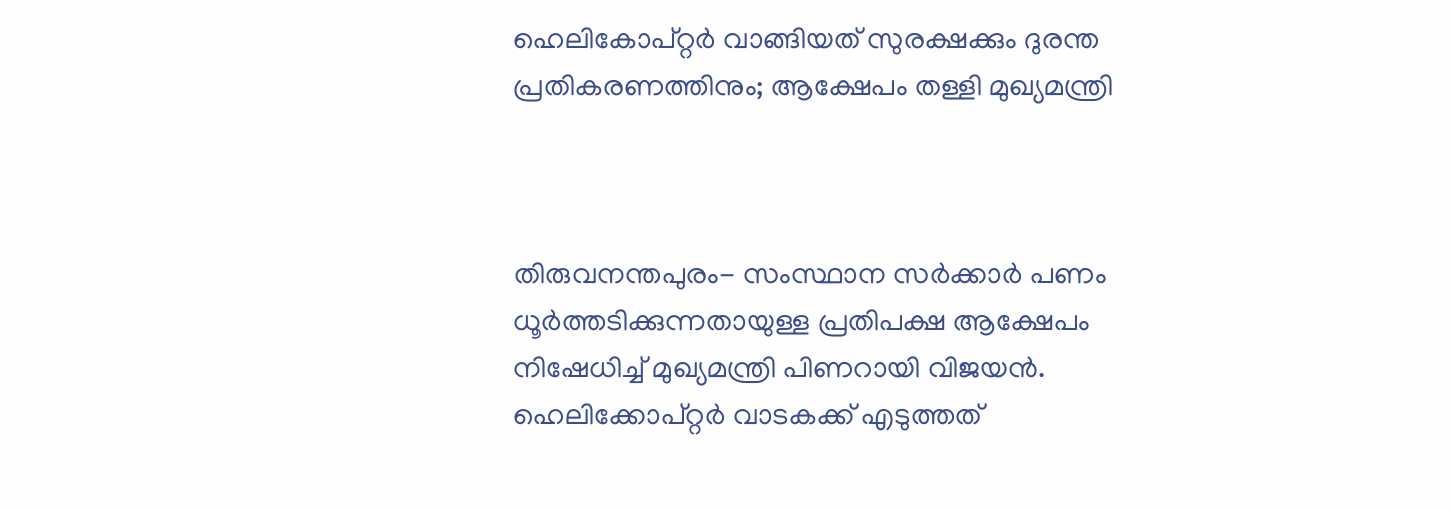ഹെലികോപ്റ്റര്‍ വാങ്ങിയത് സുരക്ഷക്കും ദുരന്ത പ്രതികരണത്തിനും; ആക്ഷേപം തള്ളി മുഖ്യമന്ത്രി



തിരുവനന്തപുരം- സംസ്ഥാന സര്‍ക്കാര്‍ പണം ധൂര്‍ത്തടിക്കുന്നതായുള്ള പ്രതിപക്ഷ ആക്ഷേപം നിഷേധിച്ച് മുഖ്യമന്ത്രി പിണറായി വിജയന്‍.
ഹെലിക്കോപ്റ്റര്‍ വാടകക്ക് എടുത്തത്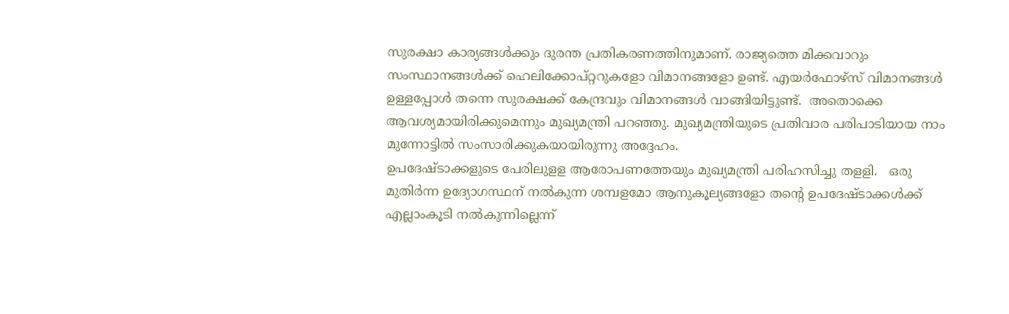സുരക്ഷാ കാര്യങ്ങള്‍ക്കും ദുരന്ത പ്രതികരണത്തിനുമാണ്. രാജ്യത്തെ മിക്കവാറും സംസ്ഥാനങ്ങള്‍ക്ക് ഹെലിക്കോപ്റ്ററുകളോ വിമാനങ്ങളോ ഉണ്ട്. എയര്‍ഫോഴ്‌സ് വിമാനങ്ങള്‍ ഉള്ളപ്പോള്‍ തന്നെ സുരക്ഷക്ക് കേന്ദ്രവും വിമാനങ്ങള്‍ വാങ്ങിയിട്ടുണ്ട്.  അതൊക്കെ ആവശ്യമായിരിക്കുമെന്നും മുഖ്യമന്ത്രി പറഞ്ഞു. മുഖ്യമന്ത്രിയുടെ പ്രതിവാര പരിപാടിയായ നാം മുന്നോട്ടില്‍ സംസാരിക്കുകയായിരുന്നു അദ്ദേഹം.
ഉപദേഷ്ടാക്കളുടെ പേരിലുളള ആരോപണത്തേയും മുഖ്യമന്ത്രി പരിഹസിച്ചു തളളി.   ഒരു മുതിര്‍ന്ന ഉദ്യോഗസ്ഥന് നല്‍കുന്ന ശമ്പളമോ ആനുകൂല്യങ്ങളോ തന്റെ ഉപദേഷ്ടാക്കള്‍ക്ക്  എല്ലാംകൂടി നല്‍കുന്നില്ലെന്ന്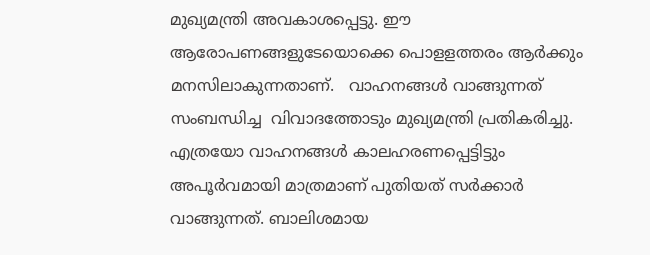മുഖ്യമന്ത്രി അവകാശപ്പെട്ടു. ഈ ആരോപണങ്ങളുടേയൊക്കെ പൊളളത്തരം ആര്‍ക്കും മനസിലാകുന്നതാണ്.   വാഹനങ്ങള്‍ വാങ്ങുന്നത് സംബന്ധിച്ച  വിവാദത്തോടും മുഖ്യമന്ത്രി പ്രതികരിച്ചു.  എത്രയോ വാഹനങ്ങള്‍ കാലഹരണപ്പെട്ടിട്ടും അപൂര്‍വമായി മാത്രമാണ് പുതിയത് സര്‍ക്കാര്‍ വാങ്ങുന്നത്. ബാലിശമായ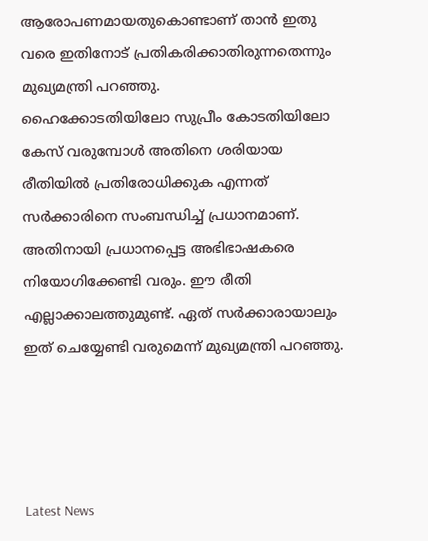ആരോപണമായതുകൊണ്ടാണ് താന്‍ ഇതു വരെ ഇതിനോട് പ്രതികരിക്കാതിരുന്നതെന്നും മുഖ്യമന്ത്രി പറഞ്ഞു.
ഹൈക്കോടതിയിലോ സുപ്രീം കോടതിയിലോ കേസ് വരുമ്പോള്‍ അതിനെ ശരിയായ രീതിയില്‍ പ്രതിരോധിക്കുക എന്നത് സര്‍ക്കാരിനെ സംബന്ധിച്ച് പ്രധാനമാണ്. അതിനായി പ്രധാനപ്പെട്ട അഭിഭാഷകരെ നിയോഗിക്കേണ്ടി വരും. ഈ രീതി എല്ലാക്കാലത്തുമുണ്ട്. ഏത് സര്‍ക്കാരായാലും ഇത് ചെയ്യേണ്ടി വരുമെന്ന് മുഖ്യമന്ത്രി പറഞ്ഞു.




Latest News